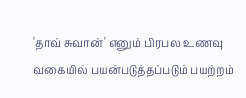'தாவ் சுவான்' எனும் பிரபல உணவு வகையில் பயன்படுத்தப்படும் பயற்றம்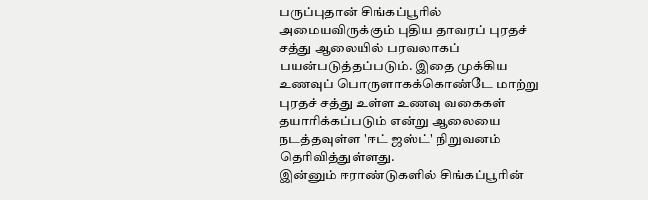பருப்புதான் சிங்கப்பூரில் அமையவிருக்கும் புதிய தாவரப் புரதச் சத்து ஆலையில் பரவலாகப் பயன்படுத்தப்படும். இதை முக்கிய உணவுப் பொருளாகக்கொண்டே மாற்று புரதச் சத்து உள்ள உணவு வகைகள் தயாரிக்கப்படும் என்று ஆலையை நடத்தவுள்ள 'ஈட் ஜஸ்ட்' நிறுவனம் தெரிவித்துள்ளது.
இன்னும் ஈராண்டுகளில் சிங்கப்பூரின்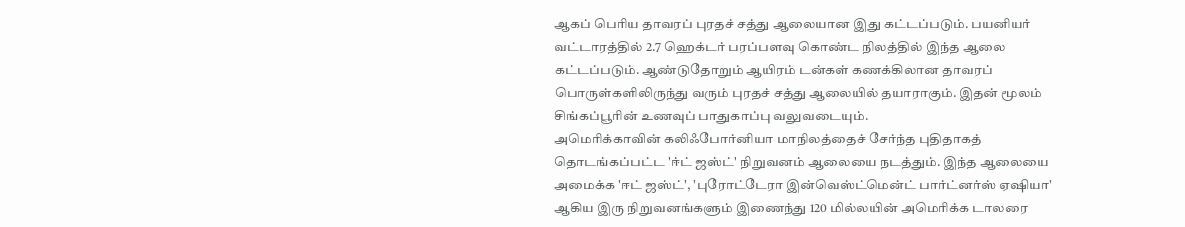ஆகப் பெரிய தாவரப் புரதச் சத்து ஆலையான இது கட்டப்படும். பயனியர் வட்டாரத்தில் 2.7 ஹெக்டர் பரப்பளவு கொண்ட நிலத்தில் இந்த ஆலை கட்டப்படும். ஆண்டுதோறும் ஆயிரம் டன்கள் கணக்கிலான தாவரப் பொருள்களிலிருந்து வரும் புரதச் சத்து ஆலையில் தயாராகும். இதன் மூலம் சிங்கப்பூரின் உணவுப் பாதுகாப்பு வலுவடையும்.
அமெரிக்காவின் கலிஃபோர்னியா மாநிலத்தைச் சேர்ந்த புதிதாகத் தொடங்கப்பட்ட 'ஈ்ட் ஜஸ்ட்' நிறுவனம் ஆலையை நடத்தும். இந்த ஆலையை அமைக்க 'ஈட் ஜஸ்ட்', 'புரோட்டேரா இன்வெஸ்ட்மென்ட் பார்ட்னர்ஸ் ஏஷியா' ஆகிய இரு நிறுவனங்களும் இணைந்து 120 மில்லயின் அமெரிக்க டாலரை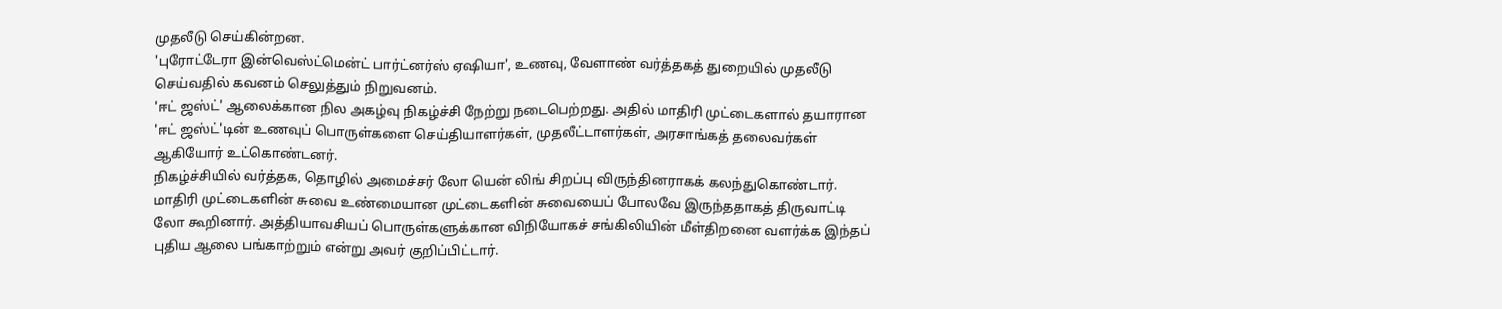முதலீடு செய்கின்றன.
'புரோட்டேரா இன்வெஸ்ட்மென்ட் பார்ட்னர்ஸ் ஏஷியா', உணவு, வேளாண் வர்த்தகத் துறையில் முதலீடு செய்வதில் கவனம் செலுத்தும் நிறுவனம்.
'ஈட் ஜஸ்ட்' ஆலைக்கான நில அகழ்வு நிகழ்ச்சி நேற்று நடைபெற்றது. அதில் மாதிரி முட்டைகளால் தயாரான 'ஈட் ஜஸ்ட்'டின் உணவுப் பொருள்களை செய்தியாளர்கள், முதலீட்டாளர்கள், அரசாங்கத் தலைவர்கள் ஆகியோர் உட்கொண்டனர்.
நிகழ்ச்சியில் வர்த்தக, தொழில் அமைச்சர் லோ யென் லிங் சிறப்பு விருந்தினராகக் கலந்துகொண்டார். மாதிரி முட்டைகளின் சுவை உண்மையான முட்டைகளின் சுவையைப் போலவே இருந்ததாகத் திருவாட்டி லோ கூறினார். அத்தியாவசியப் பொருள்களுக்கான விநியோகச் சங்கிலியின் மீள்திறனை வளர்க்க இந்தப் புதிய ஆலை பங்காற்றும் என்று அவர் குறிப்பிட்டார்.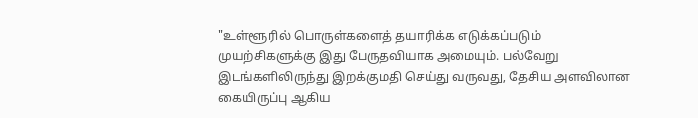"உள்ளூரில் பொருள்களைத் தயாரிக்க எடுக்கப்படும் முயற்சிகளுக்கு இது பேருதவியாக அமையும். பல்வேறு இடங்களிலிருந்து இறக்குமதி செய்து வருவது, தேசிய அளவிலான கையிருப்பு ஆகிய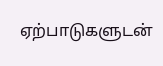ஏற்பாடுகளுடன்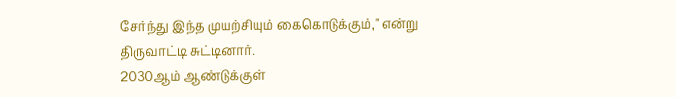சேர்ந்து இந்த முயற்சியும் கைகொடுக்கும்," என்று திருவாட்டி சுட்டினார்.
2030ஆம் ஆண்டுக்குள்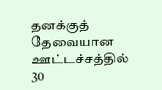தனக்குத் தேவையான ஊட்டச்சத்தில் 30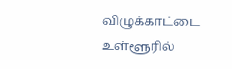விழுக்காட்டை உள்ளூரில்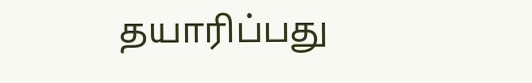தயாரிப்பது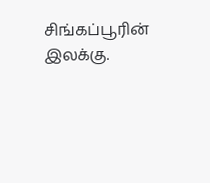சிங்கப்பூரின் இலக்கு.